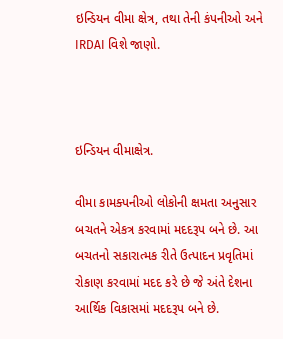ઇન્ડિયન વીમા ક્ષેત્ર, તથા તેની કંપનીઓ અને IRDAI વિશે જાણો.



ઇન્ડિયન વીમાક્ષેત્ર.

વીમા કામક્પનીઓ લોકોની ક્ષમતા અનુસાર બચતને એકત્ર કરવામાં મદદરૂપ બને છે. આ બચતનો સકારાત્મક રીતે ઉત્પાદન પ્રવૃતિમાં રોકાણ કરવામાં મદદ કરે છે જે અંતે દેશના આર્થિક વિકાસમાં મદદરૂપ બને છે.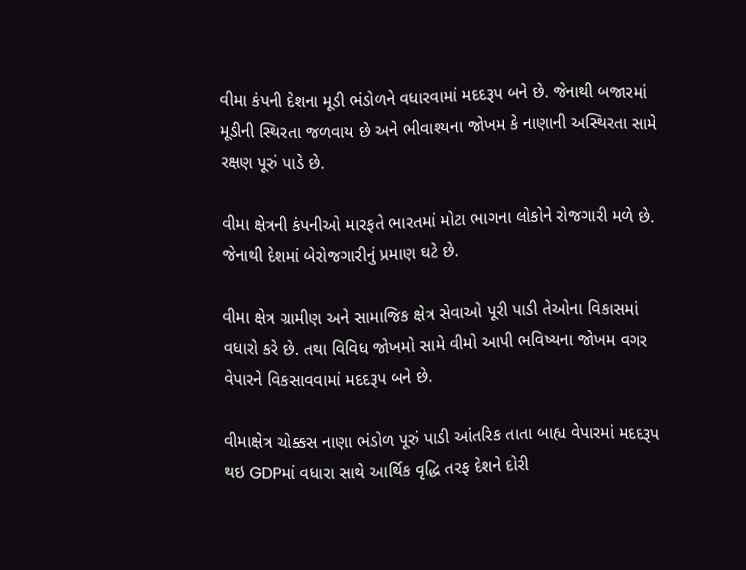વીમા કંપની દેશના મૂડી ભંડોળને વધારવામાં મદદરૂપ બને છે. જેનાથી બજારમાં મૂડીની સ્થિરતા જળવાય છે અને ભીવાશ્યના જોખમ કે નાણાની અસ્થિરતા સામે રક્ષણ પૂરું પાડે છે.

વીમા ક્ષેત્રની કંપનીઓ મારફતે ભારતમાં મોટા ભાગના લોકોને રોજગારી મળે છે. જેનાથી દેશમાં બેરોજગારીનું પ્રમાણ ઘટે છે.

વીમા ક્ષેત્ર ગ્રામીણ અને સામાજિક ક્ષેત્ર સેવાઓ પૂરી પાડી તેઓના વિકાસમાં વધારો કરે છે. તથા વિવિધ જોખમો સામે વીમો આપી ભવિષ્યના જોખમ વગર વેપારને વિકસાવવામાં મદદરૂપ બને છે.

વીમાક્ષેત્ર ચોક્કસ નાણા ભંડોળ પૂરું પાડી આંતરિક તાતા બાહ્ય વેપારમાં મદદરૂપ થઇ GDPમાં વધારા સાથે આર્થિક વૃદ્ધિ તરફ દેશને દોરી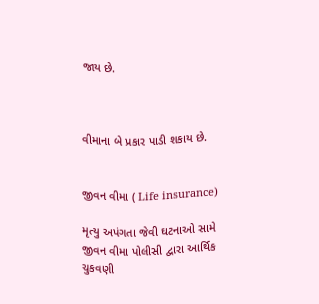જાય છે.



વીમાના બે પ્રકાર પાડી શકાય છે.


જીવન વીમા ( Life insurance)

મૃત્યુ અપંગતા જેવી ઘટનાઓ સામે જીવન વીમા પોલીસી દ્વારા આર્થિક ચુકવણી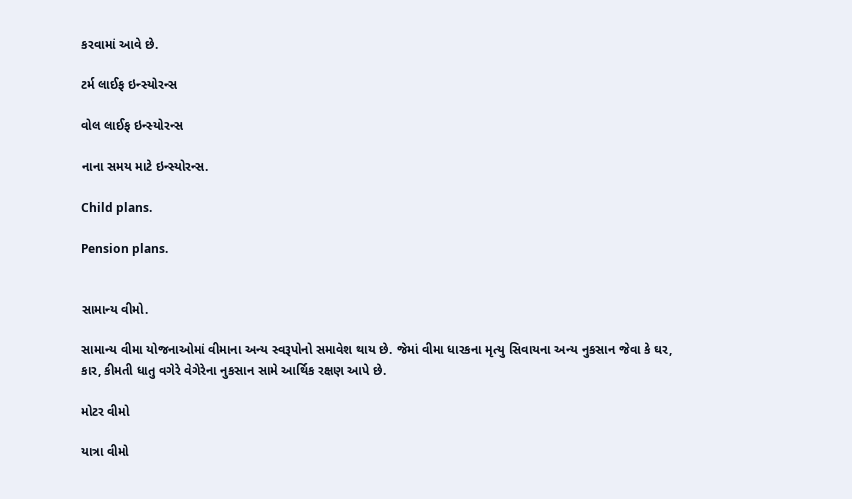કરવામાં આવે છે.

ટર્મ લાઈફ ઇન્સ્યોરન્સ

વોલ લાઈફ ઇન્સ્યોરન્સ

નાના સમય માટે ઇન્સ્યોરન્સ.

Child plans.

Pension plans.


સામાન્ય વીમો.

સામાન્ય વીમા યોજનાઓમાં વીમાના અન્ય સ્વરૂપોનો સમાવેશ થાય છે. જેમાં વીમા ધારકના મૃત્યુ સિવાયના અન્ય નુકસાન જેવા કે ઘર, કાર, કીમતી ધાતુ વગેરે વેગેરેના નુકસાન સામે આર્થિક રક્ષણ આપે છે.

મોટર વીમો

યાત્રા વીમો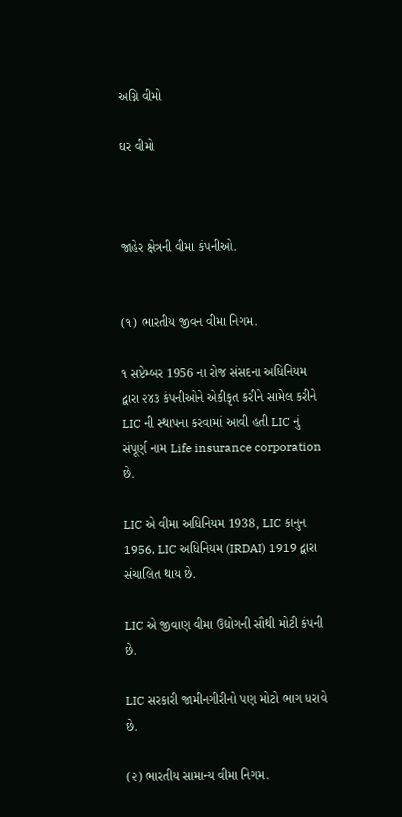અગ્નિ વીમો

ઘર વીમો



જાહેર ક્ષેત્રની વીમા કંપનીઓ.


(૧) ભારતીય જીવન વીમા નિગમ.

૧ સપ્ટેમ્બર 1956 ના રોજ સંસદના અધિનિયમ દ્વારા ૨૪૩ કંપનીઓને એકીકૃત કરીને સામેલ કરીને LIC ની સ્થાપના કરવામાં આવી હતી LIC નું સંપૂર્ણ નામ Life insurance corporation છે.

LIC એ વીમા અધિનિયમ 1938, LIC કાનુન 1956, LIC અધિનિયમ (IRDAI) 1919 દ્વારા સંચાલિત થાય છે.

LIC એ જીવાણ વીમા ઉદ્યોગની સૌથી મોટી કંપની છે.

LIC સરકારી જામીનગીરીનો પણ મોટો ભાગ ધરાવે છે.

(૨) ભારતીય સામાન્ય વીમા નિગમ.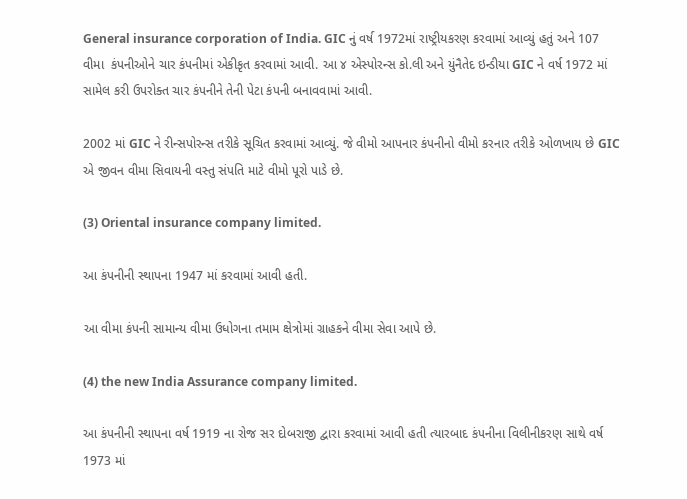General insurance corporation of India. GIC નું વર્ષ 1972માં રાષ્ટ્રીયકરણ કરવામાં આવ્યું હતું અને 107 વીમા  કંપનીઓને ચાર કંપનીમાં એકીકૃત કરવામાં આવી. આ ૪ એસ્પોરન્સ કો.લી અને યુંનૈતેદ ઇન્ડીયા GIC ને વર્ષ 1972 માં સામેલ કરી ઉપરોક્ત ચાર કંપનીને તેની પેટા કંપની બનાવવામાં આવી.

2002 માં GIC ને રીન્સપોરન્સ તરીકે સૂચિત કરવામાં આવ્યું. જે વીમો આપનાર કંપનીનો વીમો કરનાર તરીકે ઓળખાય છે GIC એ જીવન વીમા સિવાયની વસ્તુ સંપતિ માટે વીમો પૂરો પાડે છે.

(3) Oriental insurance company limited.

આ કંપનીની સ્થાપના 1947 માં કરવામાં આવી હતી.

આ વીમા કંપની સામાન્ય વીમા ઉધોગના તમામ ક્ષેત્રોમાં ગ્રાહકને વીમા સેવા આપે છે.

(4) the new India Assurance company limited.

આ કંપનીની સ્થાપના વર્ષ 1919 ના રોજ સર દોબરાજી દ્વારા કરવામાં આવી હતી ત્યારબાદ કંપનીના વિલીનીકરણ સાથે વર્ષ 1973 માં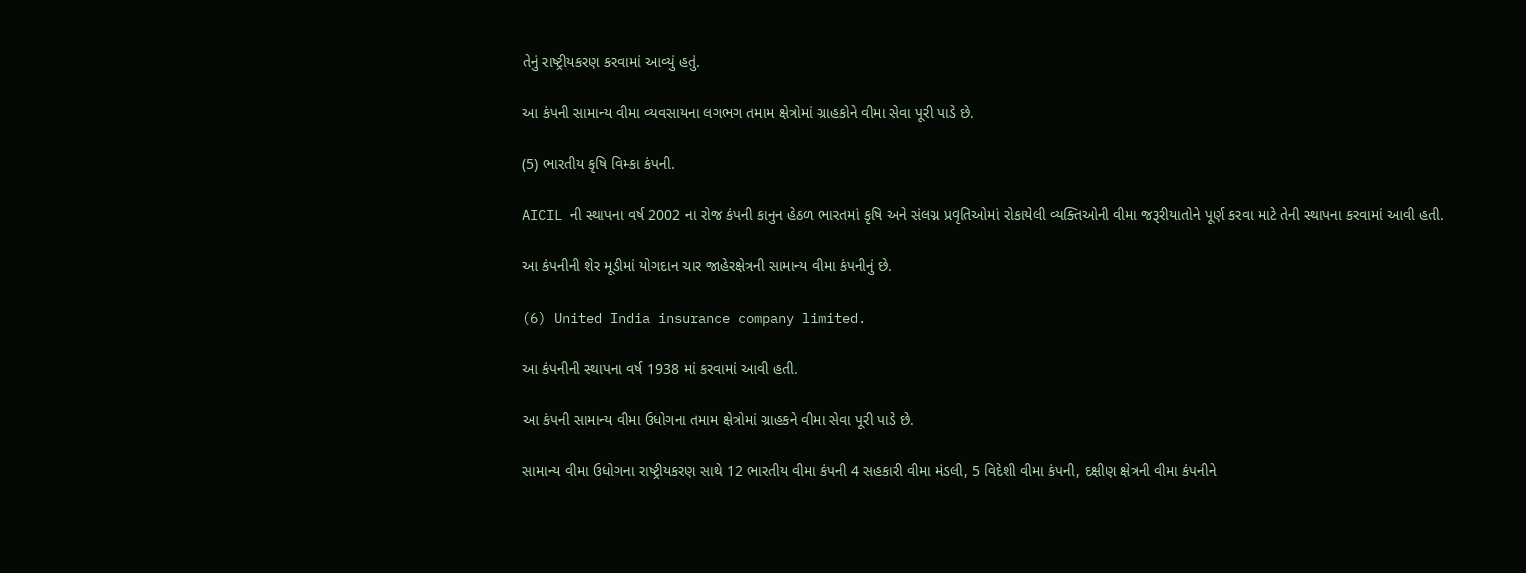તેનું રાષ્ટ્રીયકરણ કરવામાં આવ્યું હતું.

આ કંપની સામાન્ય વીમા વ્યવસાયના લગભગ તમામ ક્ષેત્રોમાં ગ્રાહકોને વીમા સેવા પૂરી પાડે છે.

(5) ભારતીય કૃષિ વિમ્કા કંપની.

AICIL ની સ્થાપના વર્ષ 2002 ના રોજ કંપની કાનુન હેઠળ ભારતમાં કૃષિ અને સંલગ્ન પ્રવૃતિઓમાં રોકાયેલી વ્યક્તિઓની વીમા જરૂરીયાતોને પૂર્ણ કરવા માટે તેની સ્થાપના કરવામાં આવી હતી.

આ કંપનીની શેર મૂડીમાં યોગદાન ચાર જાહેરક્ષેત્રની સામાન્ય વીમા કંપનીનું છે.

(6) United India insurance company limited.

આ કંપનીની સ્થાપના વર્ષ 1938 માં કરવામાં આવી હતી.

આ કંપની સામાન્ય વીમા ઉધોગના તમામ ક્ષેત્રોમાં ગ્રાહકને વીમા સેવા પૂરી પાડે છે.

સામાન્ય વીમા ઉધોગના રાષ્ટ્રીયકરણ સાથે 12 ભારતીય વીમા કંપની 4 સહકારી વીમા મંડલી, 5 વિદેશી વીમા કંપની, દક્ષીણ ક્ષેત્રની વીમા કંપનીને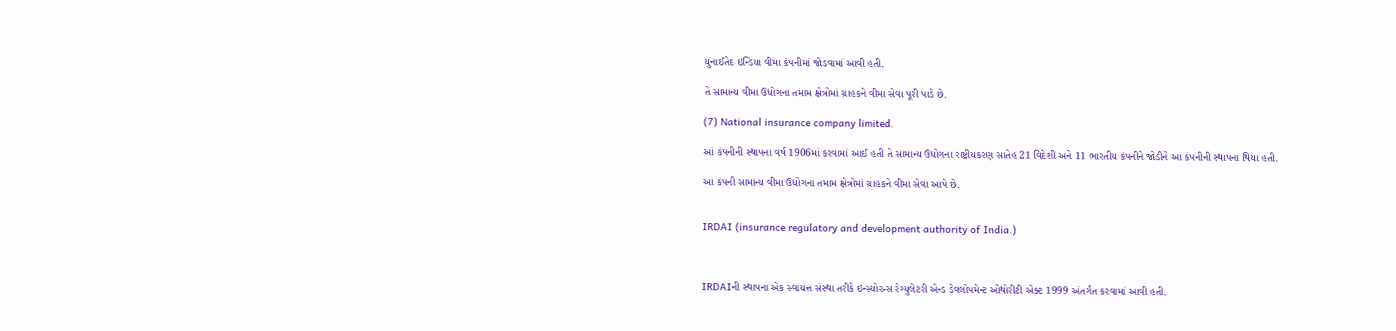યુંનાઈતેદ ઇન્ડિયા વીમા કંપનીમાં જોડવામાં આવી હતી.

તે સામાન્ય વીમા ઉધોગના તમામ ક્ષેત્રોમાં ગ્રાહકને વીમા સેવા પૂરી પાડે છે.

(7) National insurance company limited.

આં કંપનીની સ્થાપના વર્ષ 1906માં કરવામાં આઈ હતી તે સામાન્ય ઉધોગના રાષ્ટ્રીયકરણ સાતેહ 21 વિદેશી અને 11 ભારતીય કંપનીને જોડીને આ કંપનીની સ્થાપના થિયા હતી.

આ કંપની સામાન્ય વીમા ઉધોગના તમામ ક્ષેત્રોમાં ગ્રાહકને વીમા સેવા આપે છે.


IRDAI (insurance regulatory and development authority of India.)



IRDAIની સ્થાપના એક સ્વાયત્ત સંસ્થા તરીકે ઇન્સ્યોરન્સ રેગ્યુલેટરી એન્ડ ડેવલોપમેન્ટ ઓથોરીટી એક્ટ 1999 અંતર્ગત કરવામાં આવી હતી.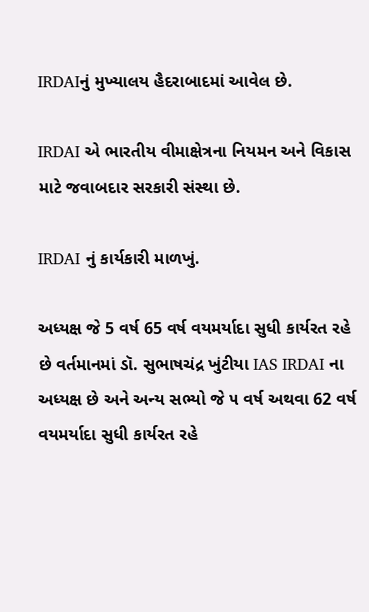IRDAIનું મુખ્યાલય હૈદરાબાદમાં આવેલ છે.

IRDAI એ ભારતીય વીમાક્ષેત્રના નિયમન અને વિકાસ માટે જવાબદાર સરકારી સંસ્થા છે.

IRDAI નું કાર્યકારી માળખું.

અધ્યક્ષ જે 5 વર્ષ 65 વર્ષ વયમર્યાદા સુધી કાર્યરત રહે છે વર્તમાનમાં ડૉ. સુભાષચંદ્ર ખુંટીયા IAS IRDAI ના અધ્યક્ષ છે અને અન્ય સભ્યો જે ૫ વર્ષ અથવા 62 વર્ષ વયમર્યાદા સુધી કાર્યરત રહે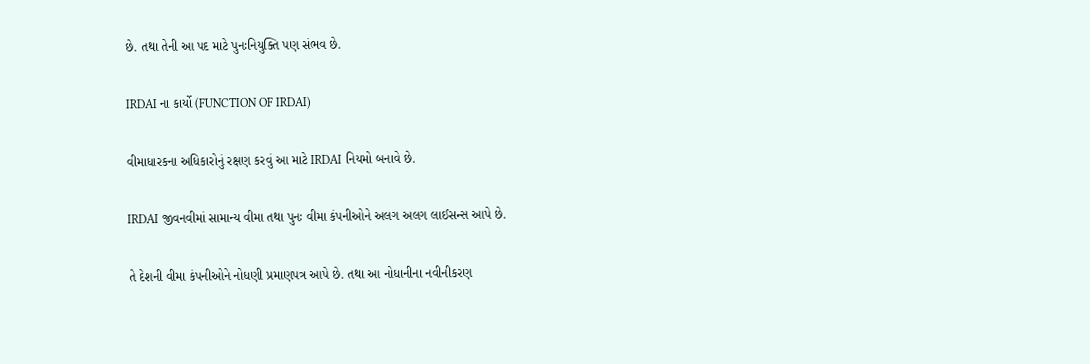છે. તથા તેની આ પદ માટે પુનઃનિયુક્તિ પણ સંભવ છે.

IRDAI ના કાર્યો (FUNCTION OF IRDAI)

વીમાધારકના અધિકારોનું રક્ષણ કરવું આ માટે IRDAI નિયમો બનાવે છે.

IRDAI જીવનવીમાં સામાન્ય વીમા તથા પુનઃ વીમા કંપનીઓને અલગ અલગ લાઈસન્સ આપે છે.

તે દેશની વીમા કંપનીઓને નોધણી પ્રમાણપત્ર આપે છે. તથા આ નોધાનીના નવીનીકરણ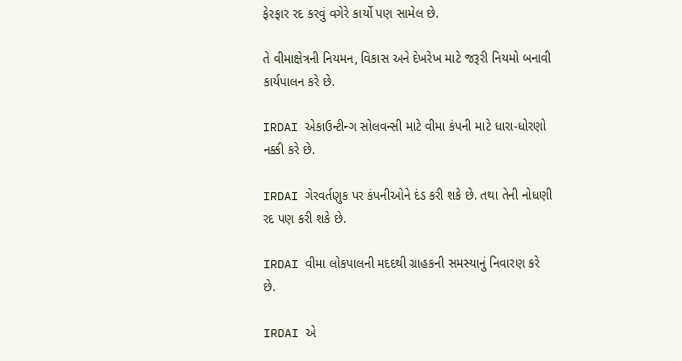ફેરફાર રદ કરવું વગેરે કાર્યો પણ સામેલ છે.

તે વીમાક્ષેત્રની નિયમન, વિકાસ અને દેખરેખ માટે જરૂરી નિયમો બનાવી કાર્યપાલન કરે છે.

IRDAI એકાઉન્ટીન્ગ સોલવન્સી માટે વીમા કંપની માટે ધારા-ધોરણો નક્કી કરે છે.

IRDAI ગેરવર્તણુક પર કંપનીઓને દંડ કરી શકે છે. તથા તેની નોધણી રદ પણ કરી શકે છે.

IRDAI વીમા લોકપાલની મદદથી ગ્રાહકની સમસ્યાનું નિવારણ કરે છે.

IRDAI એ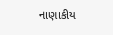નાણાકીય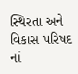સ્થિરતા અને વિકાસ પરિષદ નાં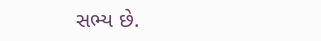સભ્ય છે.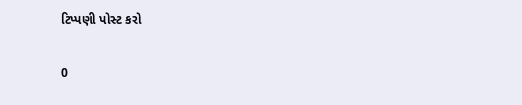ટિપ્પણી પોસ્ટ કરો

0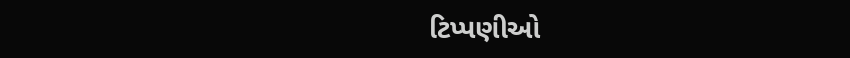ટિપ્પણીઓ